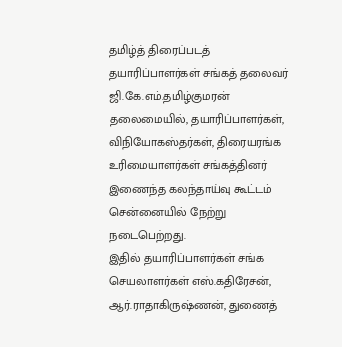தமிழ்த் திரைப்படத் தயாரிப்பாளர்கள் சங்கத் தலைவர் ஜி.கே.எம்.தமிழ்குமரன் தலைமையில், தயாரிப்பாளர்கள், விநியோகஸ்தர்கள், திரையரங்க உரிமையாளர்கள் சங்கத்தினர் இணைந்த கலந்தாய்வு கூட்டம் சென்னையில் நேற்று நடைபெற்றது.
இதில் தயாரிப்பாளர்கள் சங்க செயலாளர்கள் எஸ்.கதிரேசன், ஆர்.ராதாகிருஷ்ணன், துணைத்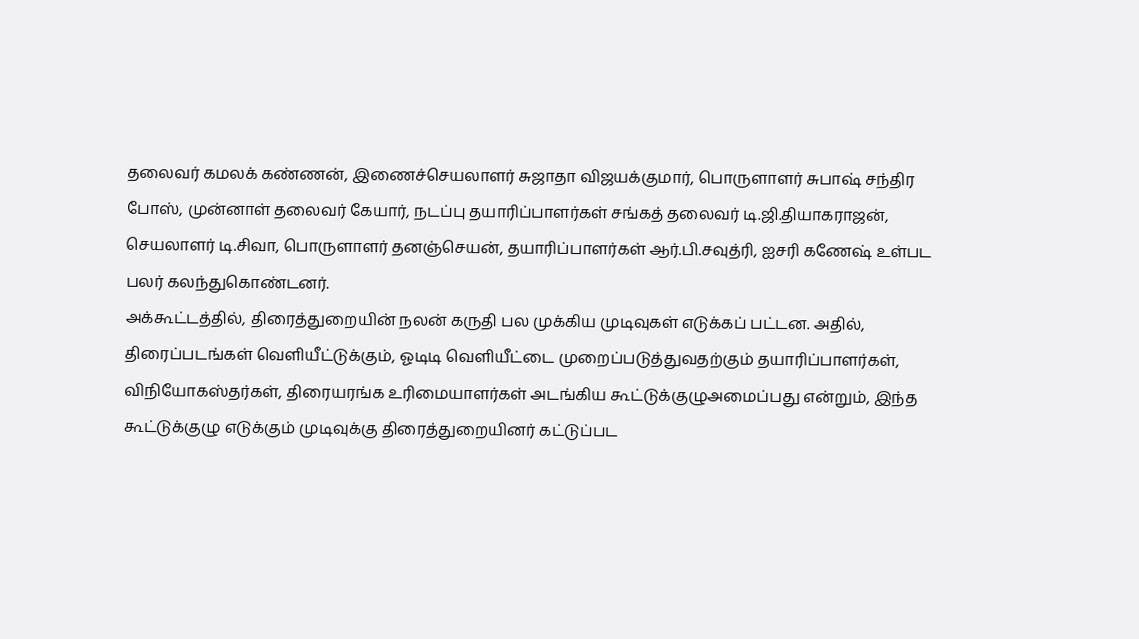தலைவர் கமலக் கண்ணன், இணைச்செயலாளர் சுஜாதா விஜயக்குமார், பொருளாளர் சுபாஷ் சந்திர போஸ், முன்னாள் தலைவர் கேயார், நடப்பு தயாரிப்பாளர்கள் சங்கத் தலைவர் டி.ஜி.தியாகராஜன், செயலாளர் டி.சிவா, பொருளாளர் தனஞ்செயன், தயாரிப்பாளர்கள் ஆர்.பி.சவுத்ரி, ஐசரி கணேஷ் உள்பட பலர் கலந்துகொண்டனர்.
அக்கூட்டத்தில், திரைத்துறையின் நலன் கருதி பல முக்கிய முடிவுகள் எடுக்கப் பட்டன. அதில், திரைப்படங்கள் வெளியீட்டுக்கும், ஓடிடி வெளியீட்டை முறைப்படுத்துவதற்கும் தயாரிப்பாளர்கள், விநியோகஸ்தர்கள், திரையரங்க உரிமையாளர்கள் அடங்கிய கூட்டுக்குழுஅமைப்பது என்றும், இந்த கூட்டுக்குழு எடுக்கும் முடிவுக்கு திரைத்துறையினர் கட்டுப்பட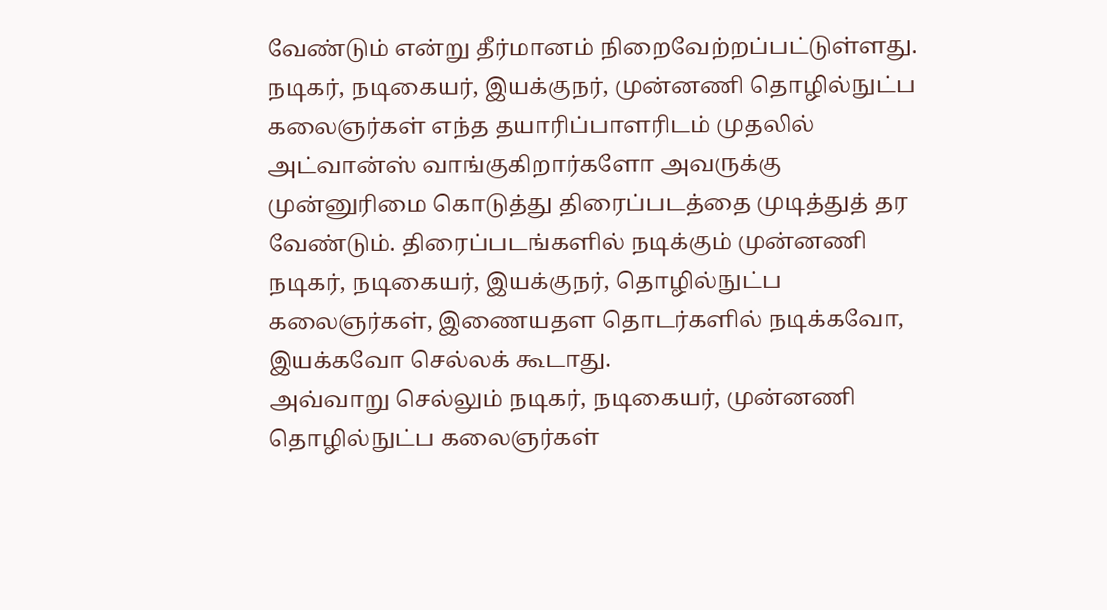வேண்டும் என்று தீர்மானம் நிறைவேற்றப்பட்டுள்ளது.
நடிகர், நடிகையர், இயக்குநர், முன்னணி தொழில்நுட்ப கலைஞர்கள் எந்த தயாரிப்பாளரிடம் முதலில் அட்வான்ஸ் வாங்குகிறார்களோ அவருக்கு முன்னுரிமை கொடுத்து திரைப்படத்தை முடித்துத் தர வேண்டும். திரைப்படங்களில் நடிக்கும் முன்னணி நடிகர், நடிகையர், இயக்குநர், தொழில்நுட்ப கலைஞர்கள், இணையதள தொடர்களில் நடிக்கவோ, இயக்கவோ செல்லக் கூடாது.
அவ்வாறு செல்லும் நடிகர், நடிகையர், முன்னணி தொழில்நுட்ப கலைஞர்கள்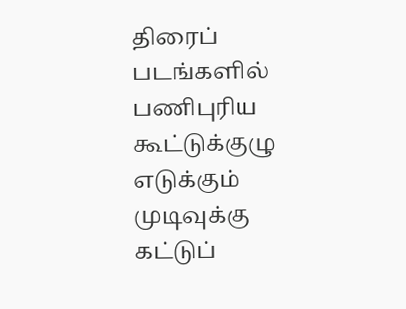திரைப் படங்களில் பணிபுரிய கூட்டுக்குழு எடுக்கும் முடிவுக்கு கட்டுப்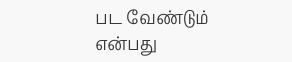பட வேண்டும் என்பது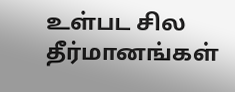உள்பட சில தீர்மானங்கள்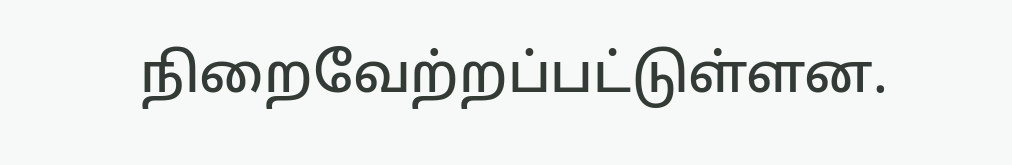நிறைவேற்றப்பட்டுள்ளன.